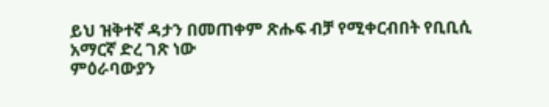ይህ ዝቅተኛ ዳታን በመጠቀም ጽሑፍ ብቻ የሚቀርብበት የቢቢሲ አማርኛ ድረ ገጽ ነው
ምዕራባውያን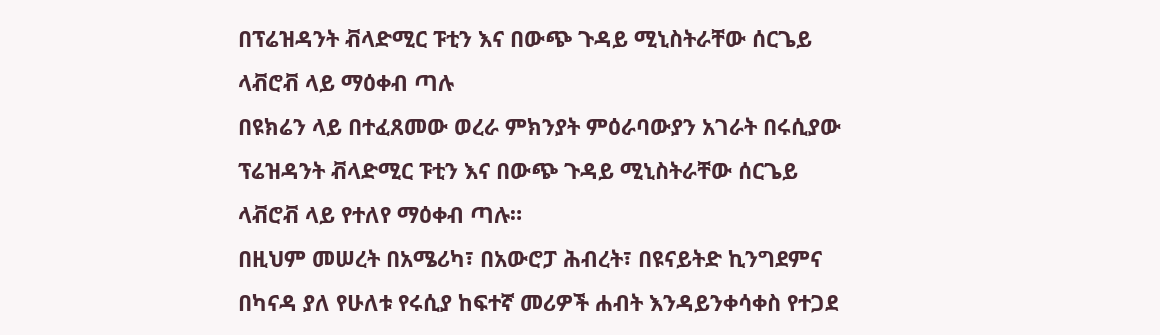በፕሬዝዳንት ቭላድሚር ፑቲን እና በውጭ ጉዳይ ሚኒስትራቸው ሰርጌይ ላቭሮቭ ላይ ማዕቀብ ጣሉ
በዩክሬን ላይ በተፈጸመው ወረራ ምክንያት ምዕራባውያን አገራት በሩሲያው ፕሬዝዳንት ቭላድሚር ፑቲን እና በውጭ ጉዳይ ሚኒስትራቸው ሰርጌይ ላቭሮቭ ላይ የተለየ ማዕቀብ ጣሉ።
በዚህም መሠረት በአሜሪካ፣ በአውሮፓ ሕብረት፣ በዩናይትድ ኪንግደምና በካናዳ ያለ የሁለቱ የሩሲያ ከፍተኛ መሪዎች ሐብት እንዳይንቀሳቀስ የተጋደ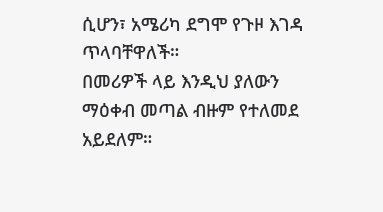ሲሆን፣ አሜሪካ ደግሞ የጉዞ እገዳ ጥላባቸዋለች።
በመሪዎች ላይ እንዲህ ያለውን ማዕቀብ መጣል ብዙም የተለመደ አይደለም።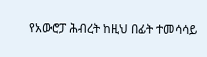የአውሮፓ ሕብረት ከዚህ በፊት ተመሳሳይ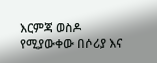እርምጃ ወስዶ የሚያውቀው በሶሪያ እና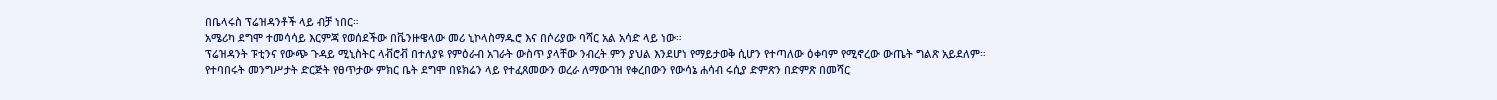በቤላሩስ ፕሬዝዳንቶች ላይ ብቻ ነበር።
አሜሪካ ደግሞ ተመሳሳይ እርምጃ የወሰደችው በቬንዙዌላው መሪ ኒኮላስማዱሮ እና በሶሪያው ባሻር አል አሳድ ላይ ነው።
ፕሬዝዳንት ፑቲንና የውጭ ጉዳይ ሚኒስትር ላቭሮቭ በተለያዩ የምዕራብ አገራት ውስጥ ያላቸው ንብረት ምን ያህል እንደሆነ የማይታወቅ ሲሆን የተጣለው ዕቀባም የሚኖረው ውጤት ግልጽ አይደለም።
የተባበሩት መንግሥታት ድርጅት የፀጥታው ምክር ቤት ደግሞ በዩክሬን ላይ የተፈጸመውን ወረራ ለማውገዝ የቀረበውን የውሳኔ ሐሳብ ሩሲያ ድምጽን በድምጽ በመሻር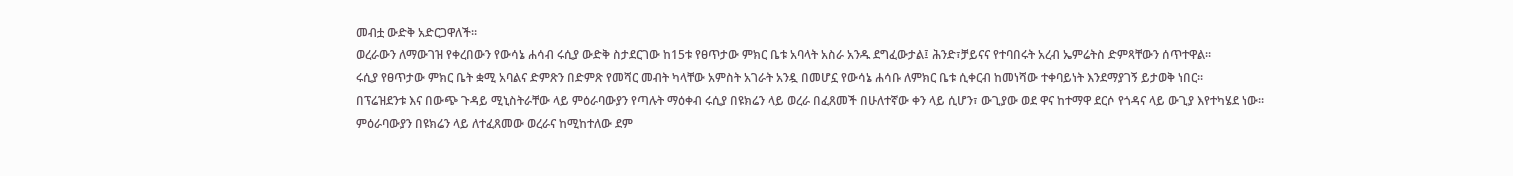መብቷ ውድቅ አድርጋዋለች።
ወረራውን ለማውገዝ የቀረበውን የውሳኔ ሐሳብ ሩሲያ ውድቅ ስታደርገው ከ15ቱ የፀጥታው ምክር ቤቱ አባላት አስራ አንዱ ደግፈውታል፤ ሕንድ፣ቻይናና የተባበሩት አረብ ኤምሬትስ ድምጻቸውን ሰጥተዋል።
ሩሲያ የፀጥታው ምክር ቤት ቋሚ አባልና ድምጽን በድምጽ የመሻር መብት ካላቸው አምስት አገራት አንዷ በመሆኗ የውሳኔ ሐሳቡ ለምክር ቤቱ ሲቀርብ ከመነሻው ተቀባይነት እንደማያገኝ ይታወቅ ነበር።
በፕሬዝደንቱ እና በውጭ ጉዳይ ሚኒስትራቸው ላይ ምዕራባውያን የጣሉት ማዕቀብ ሩሲያ በዩክሬን ላይ ወረራ በፈጸመች በሁለተኛው ቀን ላይ ሲሆን፣ ውጊያው ወደ ዋና ከተማዋ ደርሶ የጎዳና ላይ ውጊያ እየተካሄደ ነው።
ምዕራባውያን በዩክሬን ላይ ለተፈጸመው ወረራና ከሚከተለው ደም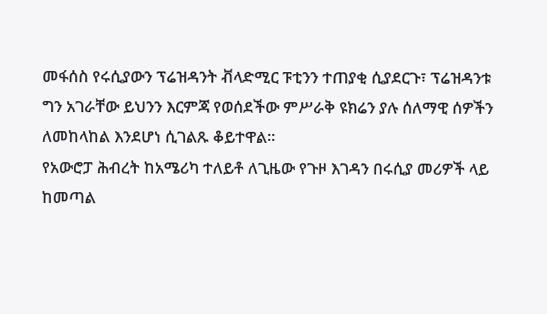መፋሰስ የሩሲያውን ፕሬዝዳንት ቭላድሚር ፑቲንን ተጠያቂ ሲያደርጉ፣ ፕሬዝዳንቱ ግን አገራቸው ይህንን እርምጃ የወሰደችው ምሥራቅ ዩክሬን ያሉ ሰለማዊ ሰዎችን ለመከላከል እንደሆነ ሲገልጹ ቆይተዋል።
የአውሮፓ ሕብረት ከአሜሪካ ተለይቶ ለጊዜው የጉዞ እገዳን በሩሲያ መሪዎች ላይ ከመጣል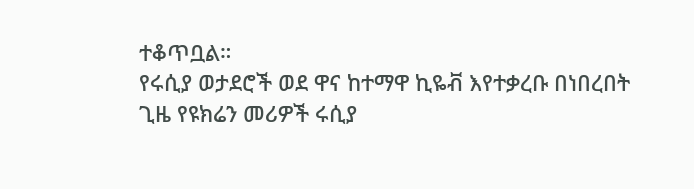ተቆጥቧል።
የሩሲያ ወታደሮች ወደ ዋና ከተማዋ ኪዬቭ እየተቃረቡ በነበረበት ጊዜ የዩክሬን መሪዎች ሩሲያ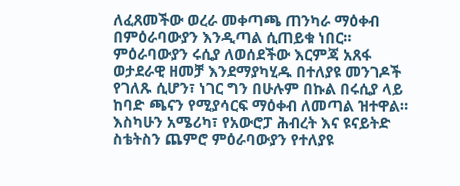ለፈጸመችው ወረራ መቀጣጫ ጠንካራ ማዕቀብ በምዕራባውያን እንዲጣል ሲጠይቁ ነበር።
ምዕራባውያን ሩሲያ ለወሰደችው እርምጃ አጸፋ ወታደራዊ ዘመቻ እንደማያካሂዱ በተለያዩ መንገዶች የገለጹ ሲሆን፣ ነገር ግን በሁሉም በኩል በሩሲያ ላይ ከባድ ጫናን የሚያሳርፍ ማዕቀብ ለመጣል ዝተዋል።
እስካሁን አሜሪካ፣ የአውሮፓ ሕብረት እና ዩናይትድ ስቴትስን ጨምሮ ምዕራባውያን የተለያዩ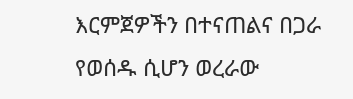እርምጀዎችን በተናጠልና በጋራ የወሰዱ ሲሆን ወረራው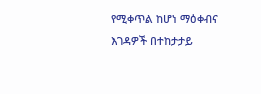የሚቀጥል ከሆነ ማዕቀብና እገዳዎች በተከታታይ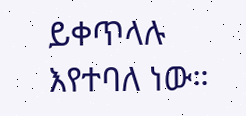ይቀጥላሉ እየተባለ ነው።